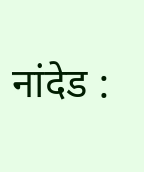नांदेड :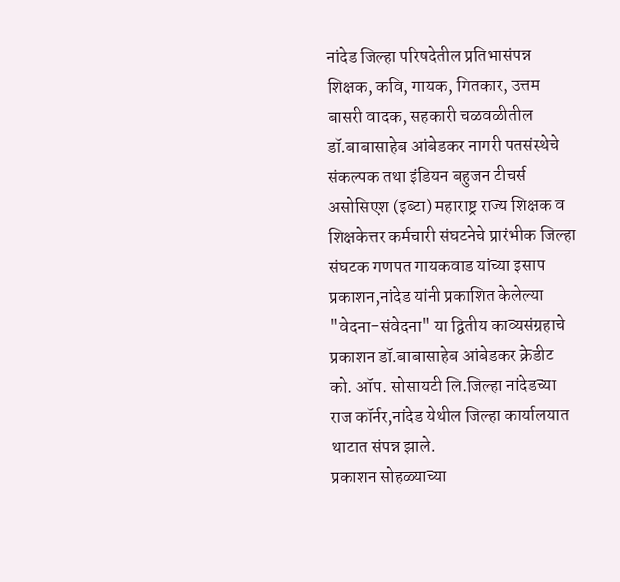नांदेड जिल्हा परिषदेतील प्रतिभासंपन्न शिक्षक, कवि, गायक, गितकार, उत्तम बासरी वादक, सहकारी चळवळीतील डॉ.बाबासाहेब आंबेडकर नागरी पतसंस्थेचे संकल्पक तथा इंडियन बहुजन टीचर्स असोसिएश (इब्टा) महाराष्ट्र राज्य शिक्षक व शिक्षकेत्तर कर्मचारी संघटनेचे प्रारंभीक जिल्हा संघटक गणपत गायकवाड यांच्या इसाप प्रकाशन,नांदेड यांनी प्रकाशित केलेल्या "वेदना-संवेदना" या द्वितीय काव्यसंग्रहाचे प्रकाशन डॉ.बाबासाहेब आंबेडकर क्रेडीट को. ऑप. सोसायटी लि.जिल्हा नांदेडच्या राज कॉर्नर,नांदेड येथील जिल्हा कार्यालयात थाटात संपन्न झाले.
प्रकाशन सोहळ्याच्या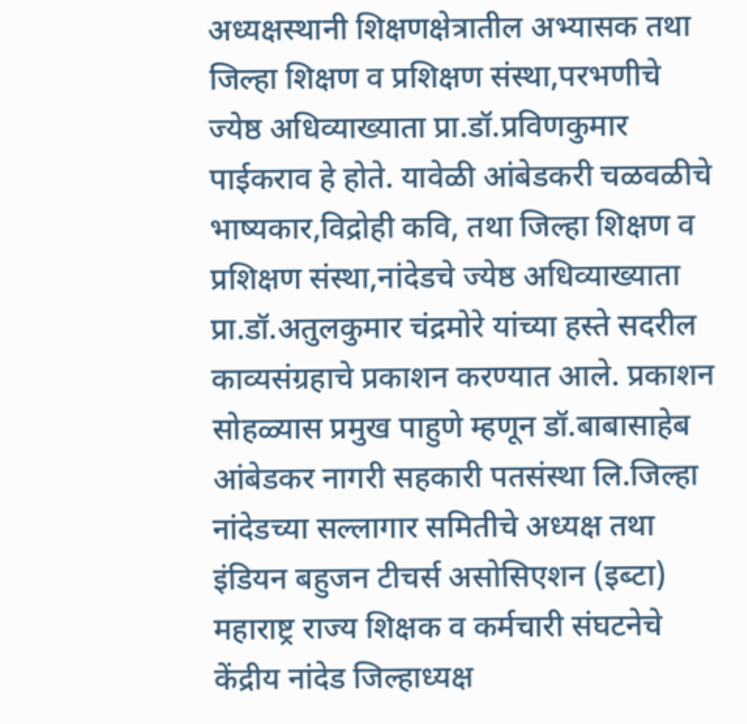अध्यक्षस्थानी शिक्षणक्षेत्रातील अभ्यासक तथा जिल्हा शिक्षण व प्रशिक्षण संस्था,परभणीचे ज्येष्ठ अधिव्याख्याता प्रा.डॉ.प्रविणकुमार पाईकराव हे होते. यावेळी आंबेडकरी चळवळीचे भाष्यकार,विद्रोही कवि, तथा जिल्हा शिक्षण व प्रशिक्षण संस्था,नांदेडचे ज्येष्ठ अधिव्याख्याता प्रा.डॉ.अतुलकुमार चंद्रमोरे यांच्या हस्ते सदरील काव्यसंग्रहाचे प्रकाशन करण्यात आले. प्रकाशन सोहळ्यास प्रमुख पाहुणे म्हणून डॉ.बाबासाहेब आंबेडकर नागरी सहकारी पतसंस्था लि.जिल्हा नांदेडच्या सल्लागार समितीचे अध्यक्ष तथा इंडियन बहुजन टीचर्स असोसिएशन (इब्टा) महाराष्ट्र राज्य शिक्षक व कर्मचारी संघटनेचे केंद्रीय नांदेड जिल्हाध्यक्ष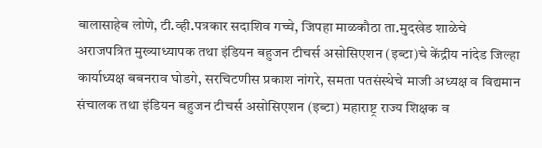बालासाहेब लोणे, टी.व्ही.पत्रकार सदाशिव गच्चे, जिपहा माळकौठा ता.मुदखेड शाळेचे अराजपत्रित मुख्याध्यापक तथा इंडियन बहुजन टीचर्स असोसिएशन (इब्टा)चे केंद्रीय नांदेड जिल्हा कार्याध्यक्ष बबनराव घोडगे, सरचिटणीस प्रकाश नांगरे, समता पतसंस्थेचे माजी अध्यक्ष व विद्यमान संचालक तथा इंडियन बहुजन टीचर्स असोसिएशन (इब्टा) महाराष्ट्र राज्य शिक्षक व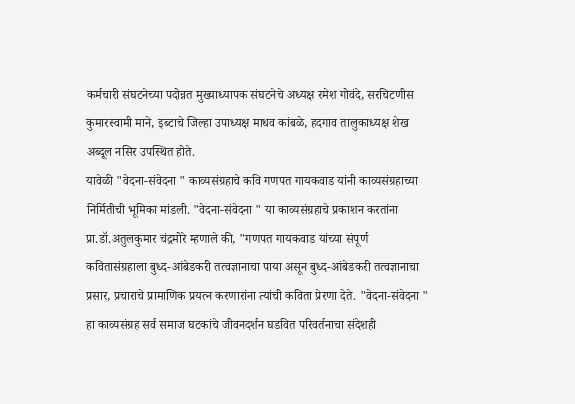कर्मचारी संघटनेच्या पदोन्नत मुख्याध्यापक संघटनेचे अध्यक्ष रमेश गोवंदे, सरचिटणीस कुमारस्वामी माने, इब्टाचे जिल्हा उपाध्यक्ष माधव कांबळे, हदगाव तालुकाध्यक्ष शेख अब्दूल नसिर उपस्थित होते.
यावेळी "वेदना-संवेदना " काव्यसंग्रहाचे कवि गणपत गायकवाड यांनी काव्यसंग्रहाच्या निर्मितीची भूमिका मांडली. "वेदना-संवेदना " या काव्यसंग्रहाचे प्रकाशन करतांना प्रा.डॉ.अतुलकुमार चंद्रमोरे म्हणाले की, "गणपत गायकवाड यांच्या संपूर्ण कवितासंग्रहाला बुध्द-आंबेडकरी तत्वज्ञानाचा पाया असून बुध्द-आंबेडकरी तत्वज्ञानाचा प्रसार, प्रचाराचे प्रामाणिक प्रयत्न करणारांना त्यांची कविता प्रेरणा देते. "वेदना-संवेदना " हा काव्यसंग्रह सर्व समाज घटकांचे जीवनदर्शन घडवित परिवर्तनाचा संदेशही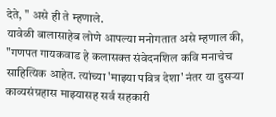देते, " असे ही ते म्हणाले.
यावेळी बालासाहेब लोणे आपल्या मनोगतात असे म्हणाल की, "गणपत गायकवाड हे कलासक्त संवेदनशिल कवि मनाचेच साहित्यिक आहेत. त्यांच्या 'माझ्या पवित्र देशा' नंतर या दुसऱ्या काव्यसंग्रहास माझ्यासह सर्व सहकारी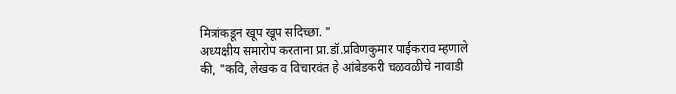मित्रांकडून खूप खूप सदिच्छा. "
अध्यक्षीय समारोप करताना प्रा.डॉ.प्रविणकुमार पाईकराव म्हणाले की, "कवि, लेखक व विचारवंत हे आंबेडकरी चळवळीचे नावाडी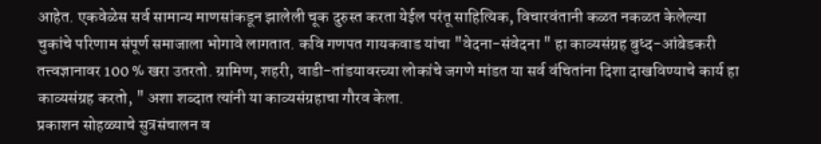आहेत. एकवेळेस सर्व सामान्य माणसांकडून झालेली चूक दुरुस्त करता येईल परंतू साहित्यिक, विचारवंतानी कळत नकळत केलेल्या चुकांचे परिणाम संपूर्ण समाजाला भोगावे लागतात. कवि गणपत गायकवाड यांचा "वेदना-संवेदना " हा काव्यसंग्रह बुध्द-आंबेडकरी तत्त्वज्ञानावर 100 % खरा उतरतो. ग्रामिण, शहरी, वाडी-तांडयावरच्या लोकांचे जगणे मांडत या सर्व वंचितांना दिशा दाखविण्याचे कार्य हा काव्यसंग्रह करतो, " अशा शब्दात त्यांनी या काव्यसंग्रहाचा गौरव केला.
प्रकाशन सोहळ्याचे सुत्रसंचालन व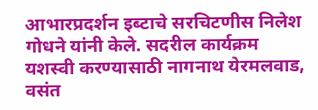आभारप्रदर्शन इब्टाचे सरचिटणीस निलेश गोधने यांनी केले. सदरील कार्यक्रम यशस्वी करण्यासाठी नागनाथ येरमलवाड, वसंत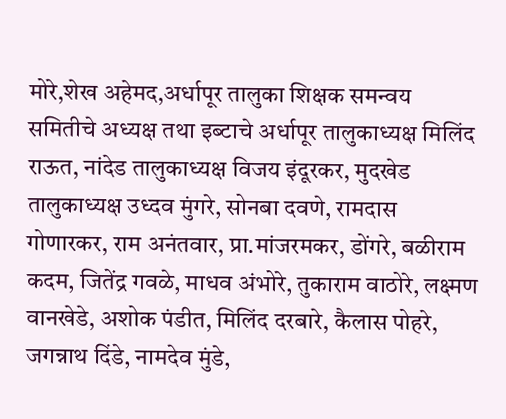मोरे,शेख अहेमद,अर्धापूर तालुका शिक्षक समन्वय समितीचे अध्यक्ष तथा इब्टाचे अर्धापूर तालुकाध्यक्ष मिलिंद राऊत, नांदेड तालुकाध्यक्ष विजय इंदूरकर, मुदखेड तालुकाध्यक्ष उध्दव मुंगरे, सोनबा दवणे, रामदास गोणारकर, राम अनंतवार, प्रा.मांजरमकर, डोंगरे, बळीराम कदम, जितेंद्र गवळे, माधव अंभोरे, तुकाराम वाठोरे, लक्ष्मण वानखेडे, अशोक पंडीत, मिलिंद दरबारे, कैलास पोहरे, जगन्नाथ दिंडे, नामदेव मुंडे,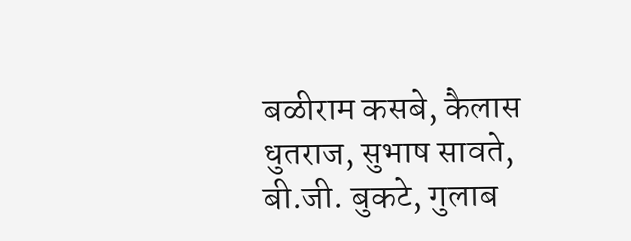बळीराम कसबे, कैलास धुतराज, सुभाष सावते, बी.जी. बुकटे, गुलाब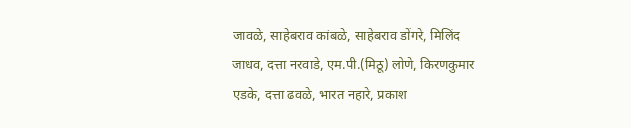जावळे, साहेबराव कांबळे, साहेबराव डोंगरे, मिलिंद जाधव, दत्ता नरवाडे, एम.पी.(मिठू) लोणे, किरणकुमार एडके, दत्ता ढवळे, भारत नहारे, प्रकाश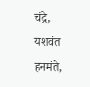चंद्रे, यशवंत हनमंते,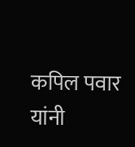कपिल पवार यांनी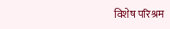विशेष परिश्रम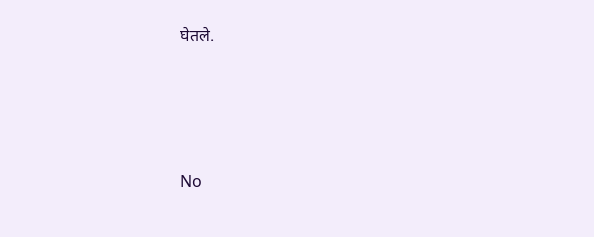घेतले.




No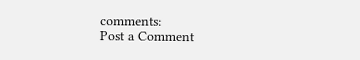comments:
Post a Comment